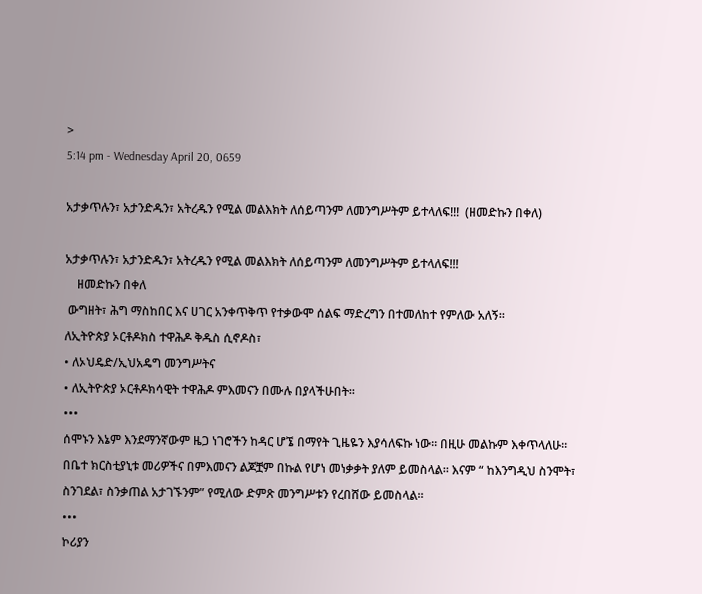>
5:14 pm - Wednesday April 20, 0659

አታቃጥሉን፣ አታንድዱን፣ አትረዱን የሚል መልእክት ለሰይጣንም ለመንግሥትም ይተላለፍ!!!  (ዘመድኩን በቀለ)

አታቃጥሉን፣ አታንድዱን፣ አትረዱን የሚል መልእክት ለሰይጣንም ለመንግሥትም ይተላለፍ!!!
    ዘመድኩን በቀለ
 ውግዘት፣ ሕግ ማስከበር እና ሀገር አንቀጥቅጥ የተቃውሞ ሰልፍ ማድረግን በተመለከተ የምለው አለኝ።
ለኢትዮጵያ ኦርቶዶክስ ተዋሕዶ ቅዱስ ሲኖዶስ፣
• ለኦህዴድ/ኢህአዴግ መንግሥትና
• ለኢትዮጵያ ኦርቶዶክሳዊት ተዋሕዶ ምእመናን በሙሉ በያላችሁበት።
•••
ሰሞኑን እኔም እንደማንኛውም ዜጋ ነገሮችን ከዳር ሆኜ በማየት ጊዜዬን እያሳለፍኩ ነው። በዚሁ መልኩም እቀጥላለሁ። በቤተ ክርስቲያኒቱ መሪዎችና በምእመናን ልጆቿም በኩል የሆነ መነቃቃት ያለም ይመስላል። እናም “ ከእንግዲህ ስንሞት፣ ስንገደል፣ ስንቃጠል አታገኙንም” የሚለው ድምጽ መንግሥቱን የረበሸው ይመስላል።
•••
ኮሪያን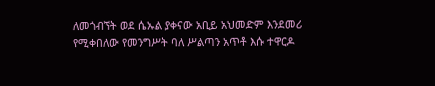ለመጎብኘት ወደ ሴኡል ያቀናው አቢይ አህመድም እንደመሪ የሚቀበለው የመንግሥት ባለ ሥልጣን አጥቶ እሱ ተዋርዶ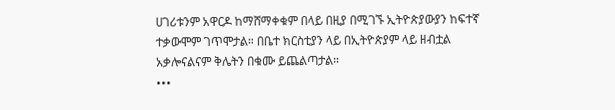ሀገሪቱንም አዋርዶ ከማሸማቀቁም በላይ በዚያ በሚገኙ ኢትዮጵያውያን ከፍተኛ ተቃውሞም ገጥሞታል። በቤተ ክርስቲያን ላይ በኢትዮጵያም ላይ ዘብቷል አቃሎናልናም ቅሌትን በቁሙ ይጨልጣታል።
•••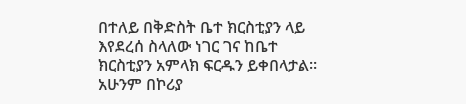በተለይ በቅድስት ቤተ ክርስቲያን ላይ እየደረሰ ስላለው ነገር ገና ከቤተ ክርስቲያን አምላክ ፍርዱን ይቀበላታል። አሁንም በኮሪያ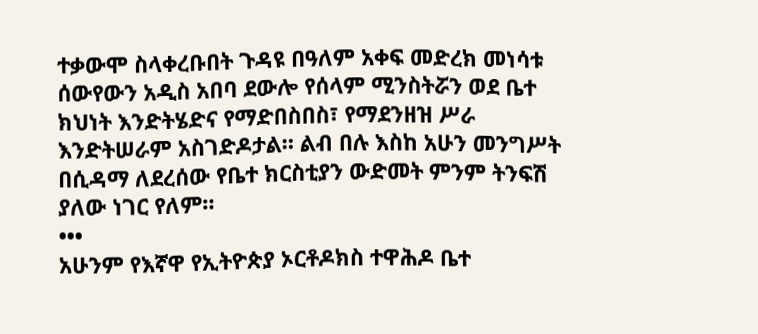ተቃውሞ ስላቀረቡበት ጉዳዩ በዓለም አቀፍ መድረክ መነሳቱ ሰውየውን አዲስ አበባ ደውሎ የሰላም ሚንስትሯን ወደ ቤተ ክህነት እንድትሄድና የማድበስበስ፣ የማደንዘዝ ሥራ እንድትሠራም አስገድዶታል። ልብ በሉ እስከ አሁን መንግሥት በሲዳማ ለደረሰው የቤተ ክርስቲያን ውድመት ምንም ትንፍሽ ያለው ነገር የለም።
•••
አሁንም የእኛዋ የኢትዮጵያ ኦርቶዶክስ ተዋሕዶ ቤተ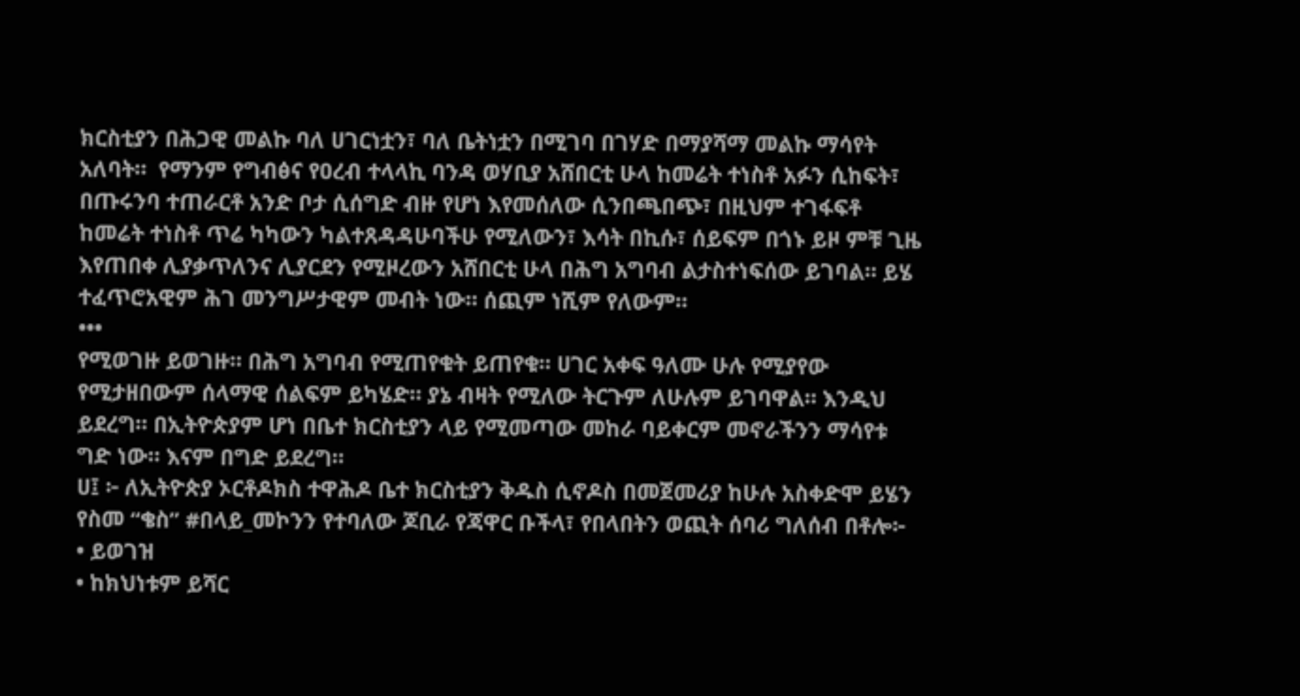ክርስቲያን በሕጋዊ መልኩ ባለ ሀገርነቷን፣ ባለ ቤትነቷን በሚገባ በገሃድ በማያሻማ መልኩ ማሳየት አለባት።  የማንም የግብፅና የዐረብ ተላላኪ ባንዳ ወሃቢያ አሸበርቲ ሁላ ከመሬት ተነስቶ አፉን ሲከፍት፣ በጡሩንባ ተጠራርቶ አንድ ቦታ ሲሰግድ ብዙ የሆነ እየመሰለው ሲንበጫበጭ፣ በዚህም ተገፋፍቶ ከመሬት ተነስቶ ጥሬ ካካውን ካልተጸዳዳሁባችሁ የሚለውን፣ እሳት በኪሱ፣ ሰይፍም በጎኑ ይዞ ምቹ ጊዜ እየጠበቀ ሊያቃጥለንና ሊያርደን የሚዞረውን አሸበርቲ ሁላ በሕግ አግባብ ልታስተነፍሰው ይገባል። ይሄ ተፈጥሮአዊም ሕገ መንግሥታዊም መብት ነው። ሰጪም ነሺም የለውም።
•••
የሚወገዙ ይወገዙ። በሕግ አግባብ የሚጠየቁት ይጠየቁ። ሀገር አቀፍ ዓለሙ ሁሉ የሚያየው የሚታዘበውም ሰላማዊ ሰልፍም ይካሄድ። ያኔ ብዛት የሚለው ትርጉም ለሁሉም ይገባዋል። እንዲህ ይደረግ። በኢትዮጵያም ሆነ በቤተ ክርስቲያን ላይ የሚመጣው መከራ ባይቀርም መኖራችንን ማሳየቱ ግድ ነው። እናም በግድ ይደረግ።
ሀ፤ ፦ ለኢትዮጵያ ኦርቶዶክስ ተዋሕዶ ቤተ ክርስቲያን ቅዱስ ሲኖዶስ በመጀመሪያ ከሁሉ አስቀድሞ ይሄን የስመ “ቄስ” #በላይ_መኮንን የተባለው ጆቢራ የጃዋር ቡችላ፣ የበላበትን ወጪት ሰባሪ ግለሰብ በቶሎ፦
• ይወገዝ
• ከክህነቱም ይሻር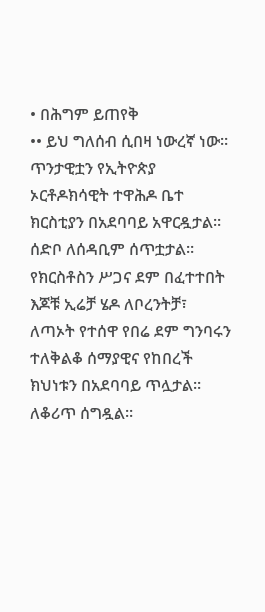• በሕግም ይጠየቅ
•• ይህ ግለሰብ ሲበዛ ነውረኛ ነው። ጥንታዊቷን የኢትዮጵያ ኦርቶዶክሳዊት ተዋሕዶ ቤተ ክርስቲያን በአደባባይ አዋርዷታል። ሰድቦ ለሰዳቢም ሰጥቷታል። የክርስቶስን ሥጋና ደም በፈተተበት እጆቹ ኢሬቻ ሄዶ ለቦረንትቻ፣ ለጣኦት የተሰዋ የበሬ ደም ግንባሩን ተለቅልቆ ሰማያዊና የከበረች ክህነቱን በአደባባይ ጥሏታል። ለቆሪጥ ሰግዷል።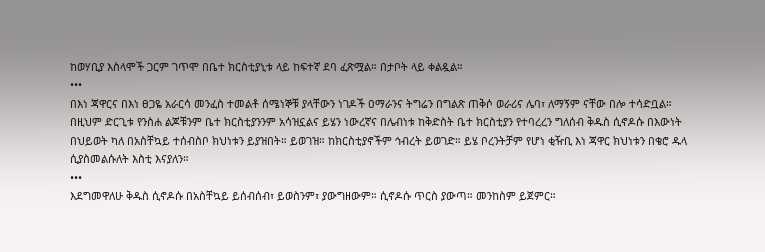ከወሃቢያ እስላሞች ጋርም ገጥሞ በቤተ ክርስቲያኒቱ ላይ ከፍተኛ ደባ ፈጽሟል። በታቦት ላይ ቀልዷል።
•••
በእነ ጃዋርና በእነ ፀጋዬ አራርሳ መንፈስ ተመልቶ ሰሜነኞቹ ያላቸውን ነገዶች ዐማራንና ትግሬን በግልጽ ጠቅሶ ወራሪና ሌባ፣ ለማኝም ናቸው በሎ ተሳድቧል። በዚህም ድርጊቱ የንስሐ ልጆቹንም ቤተ ክርስቲያንንም አሳዝኗልና ይሄን ነውረኛና በሌብነቱ ከቅድስት ቤተ ክርስቲያን የተባረረን ግለሰብ ቅዱስ ሲኖዶሱ በእውነት በህይወት ካለ በአስቸኳይ ተሰብስቦ ክህነቱን ይያዝበት። ይወገዝ። ከክርስቲያኖችም ኅብረት ይወገድ። ይሄ ቦረንትቻም የሆነ ቂዥቢ እነ ጃዋር ክህነቱን በቄሮ ዱላ ሲያስመልሱለት እስቲ እናያለን።
•••
እደግመዋለሁ ቅዱስ ሲኖዶሱ በአስቸኳይ ይሰብሰብ፣ ይወስንም፣ ያውግዘውም። ሲኖዶሱ ጥርስ ያውጣ። መንከስም ይጀምር።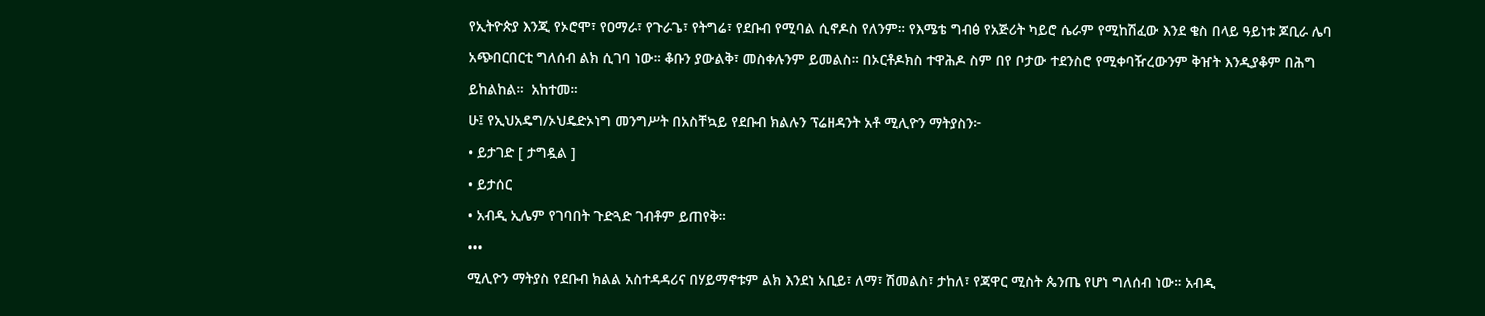የኢትዮጵያ እንጂ የኦሮሞ፣ የዐማራ፣ የጉራጌ፣ የትግሬ፣ የደቡብ የሚባል ሲኖዶስ የለንም። የእሜቴ ግብፅ የአጅሪት ካይሮ ሴራም የሚከሽፈው እንደ ቄስ በላይ ዓይነቱ ጆቢራ ሌባ አጭበርበርቲ ግለሰብ ልክ ሲገባ ነው። ቆቡን ያውልቅ፣ መስቀሉንም ይመልስ። በኦርቶዶክስ ተዋሕዶ ስም በየ ቦታው ተደንስሮ የሚቀባዥረውንም ቅዠት እንዲያቆም በሕግ ይከልከል።  አከተመ።
ሁ፤ የኢህአዴግ/ኦህዴድኦነግ መንግሥት በአስቸኳይ የደቡብ ክልሉን ፕሬዘዳንት አቶ ሚሊዮን ማትያስን፦
• ይታገድ [ ታግዷል ]
• ይታሰር
• አብዲ ኢሌም የገባበት ጉድጓድ ገብቶም ይጠየቅ።
•••
ሚሊዮን ማትያስ የደቡብ ክልል አስተዳዳሪና በሃይማኖቱም ልክ እንደነ አቢይ፣ ለማ፣ ሽመልስ፣ ታከለ፣ የጃዋር ሚስት ጴንጤ የሆነ ግለሰብ ነው። አብዲ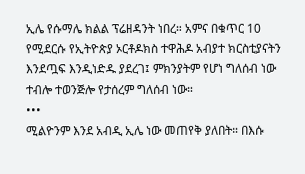ኢሌ የሱማሌ ክልል ፕሬዘዳንት ነበረ። አምና በቁጥር 10 የሚደርሱ የኢትዮጵያ ኦርቶዶክስ ተዋሕዶ አብያተ ክርስቲያናትን እንደጧፍ እንዲነድዱ ያደረገ፤ ምክንያትም የሆነ ግለሰብ ነው ተብሎ ተወንጅሎ የታሰረም ግለሰብ ነው።
•••
ሚልዮንም እንደ አብዲ ኢሌ ነው መጠየቅ ያለበት። በእሱ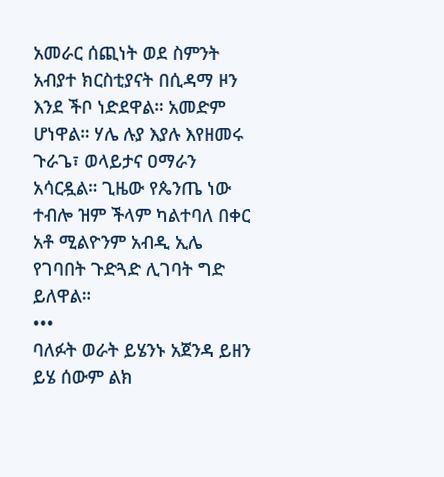አመራር ሰጪነት ወደ ስምንት አብያተ ክርስቲያናት በሲዳማ ዞን እንደ ችቦ ነድደዋል። አመድም ሆነዋል። ሃሌ ሉያ እያሉ እየዘመሩ ጉራጌ፣ ወላይታና ዐማራን አሳርዷል። ጊዜው የጴንጤ ነው ተብሎ ዝም ችላም ካልተባለ በቀር አቶ ሚልዮንም አብዲ ኢሌ የገባበት ጉድጓድ ሊገባት ግድ ይለዋል።
•••
ባለፉት ወራት ይሄንኑ አጀንዳ ይዘን ይሄ ሰውም ልክ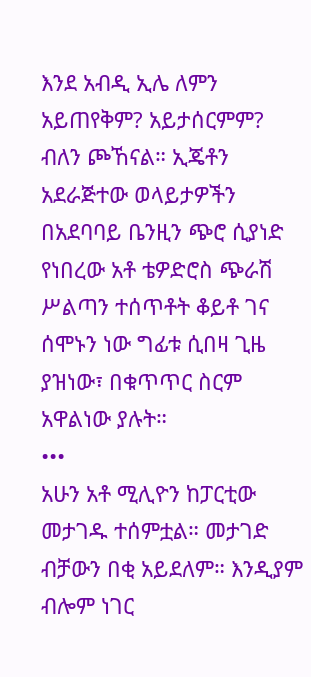እንደ አብዲ ኢሌ ለምን አይጠየቅም? አይታሰርምም? ብለን ጮኸናል። ኢጄቶን አደራጅተው ወላይታዎችን በአደባባይ ቤንዚን ጭሮ ሲያነድ የነበረው አቶ ቴዎድሮስ ጭራሽ ሥልጣን ተሰጥቶት ቆይቶ ገና ሰሞኑን ነው ግፊቱ ሲበዛ ጊዜ ያዝነው፣ በቁጥጥር ስርም አዋልነው ያሉት።
•••
አሁን አቶ ሚሊዮን ከፓርቲው መታገዱ ተሰምቷል። መታገድ ብቻውን በቂ አይደለም። እንዲያም ብሎም ነገር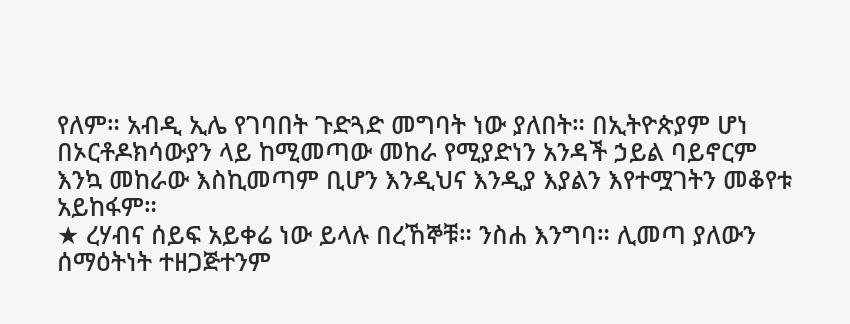የለም። አብዲ ኢሌ የገባበት ጉድጓድ መግባት ነው ያለበት። በኢትዮጵያም ሆነ በኦርቶዶክሳውያን ላይ ከሚመጣው መከራ የሚያድነን አንዳች ኃይል ባይኖርም እንኳ መከራው እስኪመጣም ቢሆን እንዲህና እንዲያ እያልን እየተሟገትን መቆየቱ አይከፋም።
★ ረሃብና ሰይፍ አይቀሬ ነው ይላሉ በረኸኞቹ። ንስሐ እንግባ። ሊመጣ ያለውን ሰማዕትነት ተዘጋጅተንም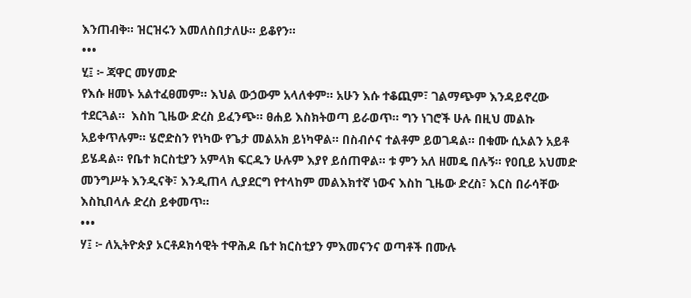እንጠብቅ። ዝርዝሩን እመለስበታለሁ። ይቆየን።
•••
ሂ፤ ፦ ጃዋር መሃመድ
የእሱ ዘመኑ አልተፈፀመም። እህል ውኃውም አላለቀም። አሁን እሱ ተቆጪም፣ ገልማጭም እንዳይኖረው ተደርጓል።  እስከ ጊዜው ድረስ ይፈንጭ። ፀሐይ እስክትወጣ ይራወጥ። ግን ነገሮች ሁሉ በዚህ መልኩ አይቀጥሉም። ሄሮድስን የነካው የጌታ መልአክ ይነካዋል። በስብሶና ተልቶም ይወገዳል። በቁሙ ሲኦልን አይቶ ይሄዳል። የቤተ ክርስቲያን አምላክ ፍርዱን ሁሉም እያየ ይሰጠዋል። ቱ ምን አለ ዘመዴ በሉኝ። የዐቢይ አህመድ መንግሥት እንዲናቅ፣ እንዲጠላ ሊያደርግ የተላከም መልእክተኛ ነውና እስከ ጊዜው ድረስ፣ እርስ በራሳቸው እስኪበላሉ ድረስ ይቀመጥ።
•••
ሃ፤ ፦ ለኢትዮጵያ ኦርቶዶክሳዊት ተዋሕዶ ቤተ ክርስቲያን ምእመናንና ወጣቶች በሙሉ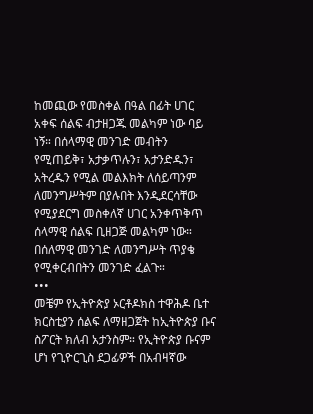ከመጪው የመስቀል በዓል በፊት ሀገር አቀፍ ሰልፍ ብታዘጋጁ መልካም ነው ባይ ነኝ። በሰላማዊ መንገድ መብትን የሚጠይቅ፣ አታቃጥሉን፣ አታንድዱን፣ አትረዱን የሚል መልእክት ለሰይጣንም ለመንግሥትም በያሉበት እንዲደርሳቸው የሚያደርግ መስቀለኛ ሀገር አንቀጥቅጥ ሰላማዊ ሰልፍ ቢዘጋጅ መልካም ነው። በሰለማዊ መንገድ ለመንግሥት ጥያቄ የሚቀርብበትን መንገድ ፈልጉ።
•••
መቼም የኢትዮጵያ ኦርቶዶክስ ተዋሕዶ ቤተ ክርስቲያን ሰልፍ ለማዘጋጀት ከኢትዮጵያ ቡና ስፖርት ክለብ አታንስም። የኢትዮጵያ ቡናም ሆነ የጊዮርጊስ ደጋፊዎች በአብዛኛው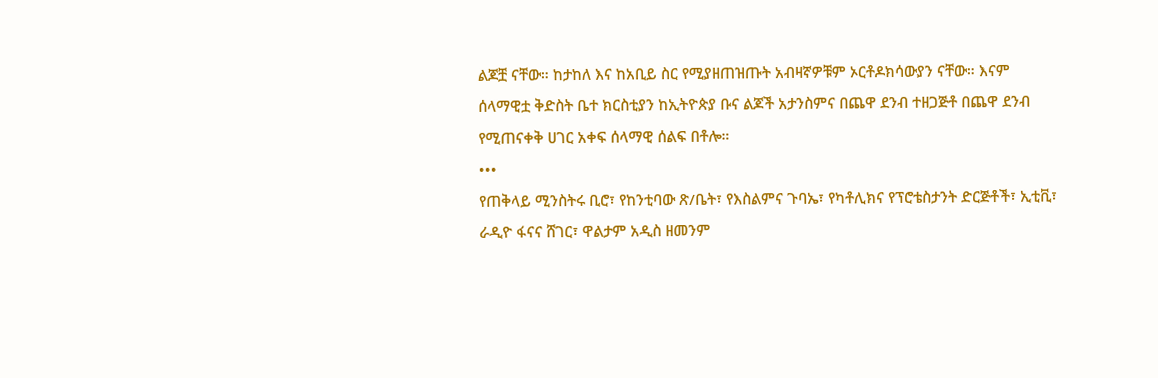ልጆቿ ናቸው። ከታከለ እና ከአቢይ ስር የሚያዘጠዝጡት አብዛኛዎቹም ኦርቶዶክሳውያን ናቸው። እናም ሰላማዊቷ ቅድስት ቤተ ክርስቲያን ከኢትዮጵያ ቡና ልጆች አታንስምና በጨዋ ደንብ ተዘጋጅቶ በጨዋ ደንብ የሚጠናቀቅ ሀገር አቀፍ ሰላማዊ ሰልፍ በቶሎ።
•••
የጠቅላይ ሚንስትሩ ቢሮ፣ የከንቲባው ጽ/ቤት፣ የእስልምና ጉባኤ፣ የካቶሊክና የፕሮቴስታንት ድርጅቶች፣ ኢቲቪ፣ ራዲዮ ፋናና ሸገር፣ ዋልታም አዲስ ዘመንም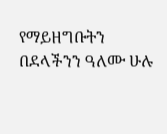የማይዘግቡትን በደላችንን ዓለሙ ሁሉ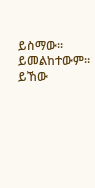ይስማው። ይመልከተውም። ይኸው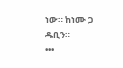ነው። ከነሙ ጋ ዱቢን።
•••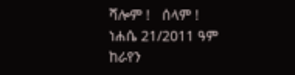ሻሎም !   ሰላም !
ነሐሴ 21/2011 ዓም
ከራየን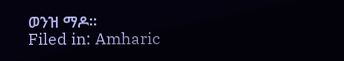ወንዝ ማዶ።
Filed in: Amharic